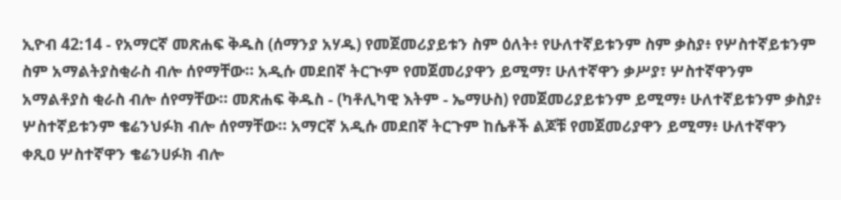ኢዮብ 42:14 - የአማርኛ መጽሐፍ ቅዱስ (ሰማንያ አሃዱ) የመጀመሪያይቱን ስም ዕለት፥ የሁለተኛይቱንም ስም ቃስያ፥ የሦስተኛይቱንም ስም አማልትያስቂራስ ብሎ ሰየማቸው። አዲሱ መደበኛ ትርጒም የመጀመሪያዋን ይሚማ፣ ሁለተኛዋን ቃሥያ፣ ሦስተኛዋንም አማልቶያስ ቂራስ ብሎ ሰየማቸው። መጽሐፍ ቅዱስ - (ካቶሊካዊ እትም - ኤማሁስ) የመጀመሪያይቱንም ይሚማ፥ ሁለተኛይቱንም ቃስያ፥ ሦስተኛይቱንም ቄሬንህፉክ ብሎ ሰየማቸው። አማርኛ አዲሱ መደበኛ ትርጉም ከሴቶች ልጆቹ የመጀመሪያዋን ይሚማ፥ ሁለተኛዋን ቀጺዐ ሦስተኛዋን ቄሬንሀፉክ ብሎ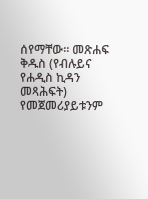ሰየማቸው። መጽሐፍ ቅዱስ (የብሉይና የሐዲስ ኪዳን መጻሕፍት) የመጀመሪያይቱንም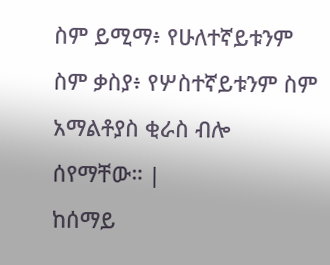ስም ይሚማ፥ የሁለተኛይቱንም ስም ቃስያ፥ የሦስተኛይቱንም ስም አማልቶያስ ቂራስ ብሎ ሰየማቸው። |
ከሰማይ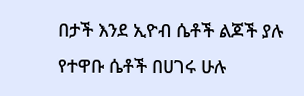በታች እንደ ኢዮብ ሴቶች ልጆች ያሉ የተዋቡ ሴቶች በሀገሩ ሁሉ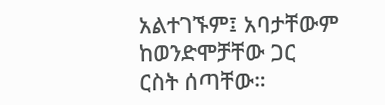አልተገኙም፤ አባታቸውም ከወንድሞቻቸው ጋር ርስት ሰጣቸው።